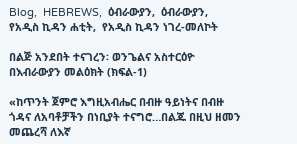Blog,  HEBREWS,  ዕብራውያን,  ዕብራውያን,  የአዲስ ኪዳን ሐቲት,  የአዲስ ኪዳን ነገረ-መለኮት

በልጅ አንደበት ተናገረን፡ ወንጌልና አስተርዕዮ በእብራውያን መልዕክት (ክፍል-1)

«ከጥንት ጀምሮ እግዚአብሔር በብዙ ዓይነትና በብዙ ጎዳና ለአባቶቻችን በነቢያት ተናግሮ…በልጁ በዚህ ዘመን መጨረሻ ለእኛ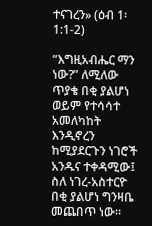ተናገረን» (ዕብ 1፡1:1-2)

“እግዚአብሔር ማን ነው?” ለሚለው ጥያቄ በቂ ያልሆነ ወይም የተሳሳተ አመለካከት እንዲኖረን ከሚያደርጉን ነገሮች አንዱና ተቀዳሚው፤ ስለ ነገረ-አስተርዮ በቂ ያልሆነ ግንዛቤ መጨበጥ ነው።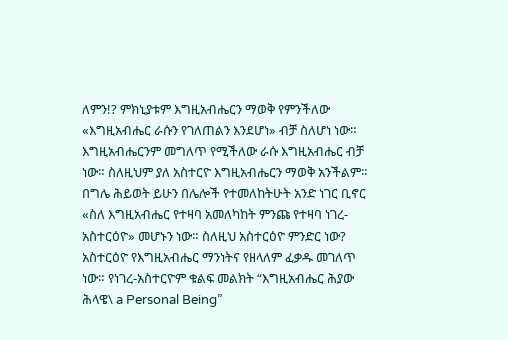ለምን!? ምክኒያቱም እግዚአብሔርን ማወቅ የምንችለው «እግዚአብሔር ራሱን የገለጠልን እንደሆነ» ብቻ ስለሆነ ነው። እግዚአብሔርንም መግለጥ የሚችለው ራሱ እግዚአብሔር ብቻ ነው። ስለዚህም ያለ አስተርዮ እግዚአብሔርን ማወቅ አንችልም። በግሌ ሕይወት ይሁን በሌሎች የተመለከትሁት አንድ ነገር ቢኖር «ስለ እግዚአብሔር የተዛባ አመለካከት ምንጩ የተዛባ ነገረ-አስተርዕዮ» መሆኑን ነው። ስለዚህ አስተርዕዮ ምንድር ነው? አስተርዕዮ የእግዚአብሔር ማንነትና የዘላለም ፈቃዱ መገለጥ ነው። የነገረ-አስተርዮም ቁልፍ መልክት “እግዚአብሔር ሕያው ሕላዌ\ a Personal Being”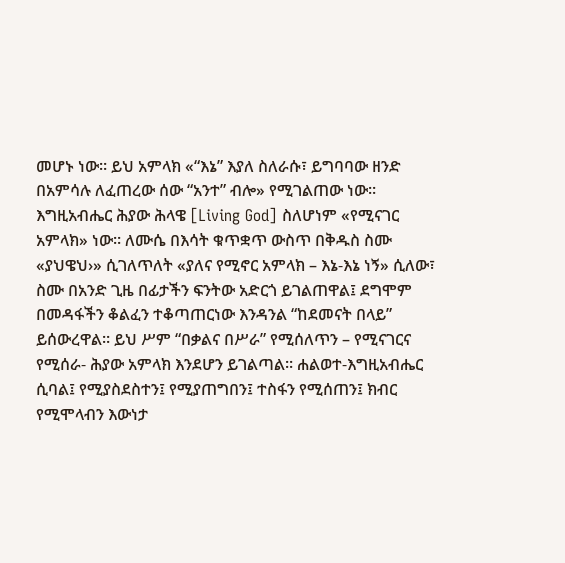መሆኑ ነው። ይህ አምላክ «“እኔ” እያለ ስለራሱ፣ ይግባባው ዘንድ በአምሳሉ ለፈጠረው ሰው “አንተ” ብሎ» የሚገልጠው ነው። እግዚአብሔር ሕያው ሕላዌ [Living God] ስለሆነም «የሚናገር አምላክ» ነው። ለሙሴ በእሳት ቁጥቋጥ ውስጥ በቅዱስ ስሙ «ያህዌህ›» ሲገለጥለት «ያለና የሚኖር አምላክ – እኔ-እኔ ነኝ» ሲለው፣ ስሙ በአንድ ጊዜ በፊታችን ፍንትው አድርጎ ይገልጠዋል፤ ደግሞም በመዳፋችን ቆልፈን ተቆጣጠርነው እንዳንል “ከደመናት በላይ” ይሰውረዋል። ይህ ሥም “በቃልና በሥራ” የሚሰለጥን – የሚናገርና የሚሰራ- ሕያው አምላክ እንደሆን ይገልጣል። ሐልወተ-እግዚአብሔር ሲባል፤ የሚያስደስተን፤ የሚያጠግበን፤ ተስፋን የሚሰጠን፤ ክብር የሚሞላብን እውነታ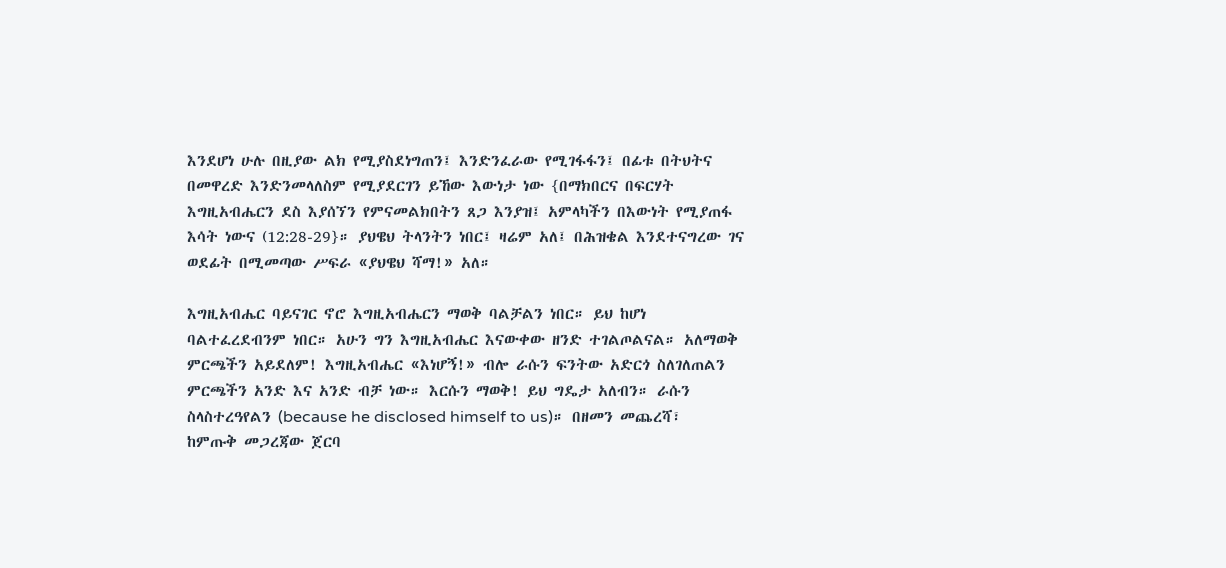እንደሆነ ሁሉ በዚያው ልክ የሚያስደነግጠን፤ እንድንፈራው የሚገፋፋን፤ በፊቱ በትህትና በመዋረድ እንድንመላለስም የሚያደርገን ይኸው እውነታ ነው {በማክበርና በፍርሃት እግዚአብሔርን ደስ እያሰኘን የምናመልክበትን ጸጋ እንያዝ፤ አምላካችን በእውነት የሚያጠፋ እሳት ነውና (12:28-29}። ያህዌህ ትላንትን ነበር፤ ዛሬም አለ፤ በሕዝቄል እንደተናግረው ገና ወደፊት በሚመጣው ሥፍራ «ያህዌህ ሻማ!» አለ።

እግዚአብሔር ባይናገር ኖሮ እግዚአብሔርን ማወቅ ባልቻልን ነበር። ይህ ከሆነ ባልተፈረደብንም ነበር። አሁን ግን እግዚአብሔር እናውቀው ዘንድ ተገልጦልናል። አለማወቅ ምርጫችን አይደለም! እግዚአብሔር «እነሆኝ!» ብሎ ራሱን ፍንትው አድርጎ ስለገለጠልን ምርጫችን አንድ እና አንድ ብቻ ነው። እርሱን ማወቅ! ይህ ግዴታ አለብን። ራሱን ስላስተረዓየልን (because he disclosed himself to us)። በዘመን መጨረሻ፣ ከምጡቅ መጋረጃው ጀርባ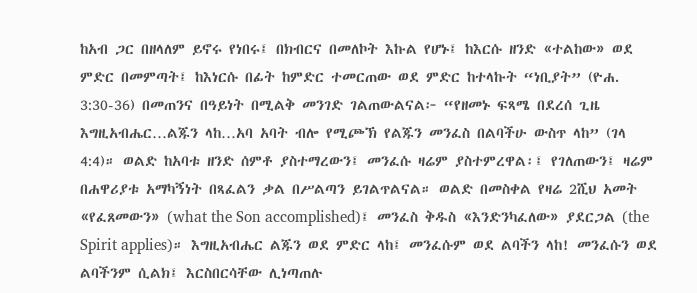ከአብ ጋር በዘላለም ይኖሩ የነበሩ፤ በክብርና በመለኮት እኩል የሆኑ፤ ከእርሱ ዘንድ «ተልከው» ወደ ምድር በመምጣት፤ ከእነርሱ በፊት ከምድር ተመርጠው ወደ ምድር ከተላኩት “ነቢያት” (ዮሐ. 3:30-36) በመጠንና በዓይነት በሚልቅ መንገድ ገልጠውልናል፦ “የዘመኑ ፍጻሜ በደረሰ ጊዜ እግዚአብሔር…ልጁን ላከ…አባ አባት ብሎ የሚጮኽ የልጁን መንፈስ በልባችሁ ውስጥ ላከ” (ገላ 4:4)። ወልድ ከአባቱ ዘንድ ሰምቶ ያስተማረውን፤ መንፈሱ ዛሬም ያስተምረዋል፡፤ የገለጠውን፤ ዛሬም በሐዋሪያቱ አማካኝነት በጻፈልን ቃል በሥልጣን ይገልጥልናል። ወልድ በመስቀል የዛሬ 2ሺህ አመት «የፈጸመውን» (what the Son accomplished)፤ መንፈስ ቅዱስ «እንድንካፈለው» ያደርጋል (the Spirit applies)። እግዚአብሔር ልጁን ወደ ምድር ላከ፤ መንፈሱም ወደ ልባችን ላከ! መንፈሱን ወደ ልባችንም ሲልክ፤ እርስበርሳቸው ሊነጣጠሉ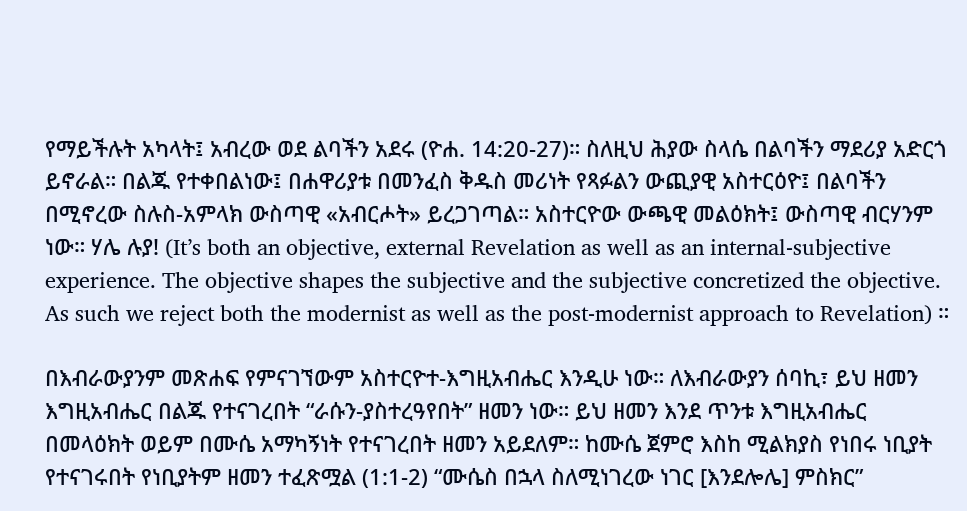የማይችሉት አካላት፤ አብረው ወደ ልባችን አደሩ (ዮሐ. 14:20-27)። ስለዚህ ሕያው ስላሴ በልባችን ማደሪያ አድርጎ ይኖራል። በልጁ የተቀበልነው፤ በሐዋሪያቱ በመንፈስ ቅዱስ መሪነት የጻፉልን ውጪያዊ አስተርዕዮ፤ በልባችን በሚኖረው ስሉስ-አምላክ ውስጣዊ «አብርሖት» ይረጋገጣል። አስተርዮው ውጫዊ መልዕክት፤ ውስጣዊ ብርሃንም ነው። ሃሌ ሉያ! (It’s both an objective, external Revelation as well as an internal-subjective experience. The objective shapes the subjective and the subjective concretized the objective. As such we reject both the modernist as well as the post-modernist approach to Revelation) ።

በእብራውያንም መጽሐፍ የምናገኘውም አስተርዮተ-እግዚአብሔር እንዲሁ ነው። ለእብራውያን ሰባኪ፣ ይህ ዘመን እግዚአብሔር በልጁ የተናገረበት “ራሱን-ያስተረዓየበት” ዘመን ነው። ይህ ዘመን እንደ ጥንቱ እግዚአብሔር በመላዕክት ወይም በሙሴ አማካኝነት የተናገረበት ዘመን አይደለም። ከሙሴ ጀምሮ እስከ ሚልክያስ የነበሩ ነቢያት የተናገሩበት የነቢያትም ዘመን ተፈጽሟል (1:1-2) “ሙሴስ በኋላ ስለሚነገረው ነገር [እንደሎሌ] ምስክር”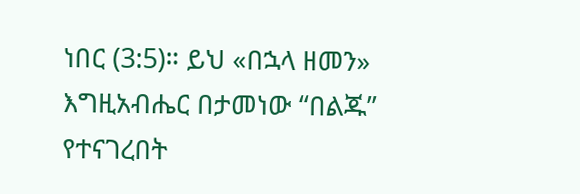ነበር (3:5)። ይህ «በኋላ ዘመን» እግዚአብሔር በታመነው “በልጁ” የተናገረበት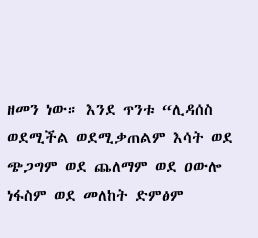ዘመን ነው። እንደ ጥንቱ “ሊዳሰስ ወደሚችል ወደሚቃጠልም እሳት ወደ ጭጋግም ወደ ጨለማም ወደ ዐውሎ ነፋስም ወደ መለከት ድምፅም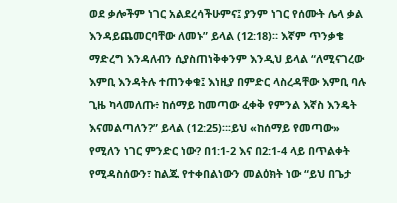ወደ ቃሎችም ነገር አልደረሳችሁምና፤ ያንም ነገር የሰሙት ሌላ ቃል እንዳይጨመርባቸው ለመኑ” ይላል (12:18)። እኛም ጥንቃቄ ማድረግ እንዳለብን ሲያስጠነቅቀንም እንዲህ ይላል “ለሚናገረው እምቢ እንዳትሉ ተጠንቀቁ፤ እነዚያ በምድር ላስረዳቸው እምቢ ባሉ ጊዜ ካላመለጡ፥ ከሰማይ ከመጣው ፈቀቅ የምንል እኛስ እንዴት እናመልጣለን?” ይላል (12:25)።፡ይህ «ከሰማይ የመጣው» የሚለን ነገር ምንድር ነው? በ1:1-2 እና በ2:1-4 ላይ በጥልቀት የሚዳስሰውን፣ ከልጁ የተቀበልነውን መልዕክት ነው “ይህ በጌታ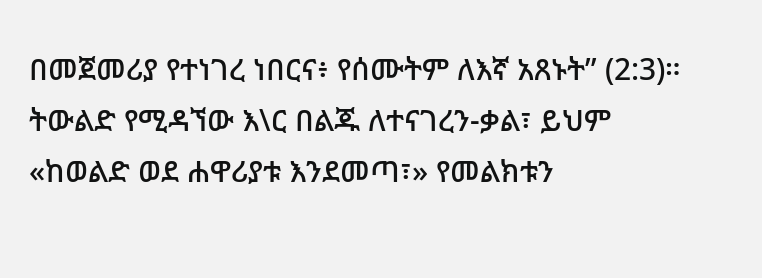በመጀመሪያ የተነገረ ነበርና፥ የሰሙትም ለእኛ አጸኑት” (2:3)። ትውልድ የሚዳኘው እ\ር በልጁ ለተናገረን-ቃል፣ ይህም «ከወልድ ወደ ሐዋሪያቱ እንደመጣ፣» የመልክቱን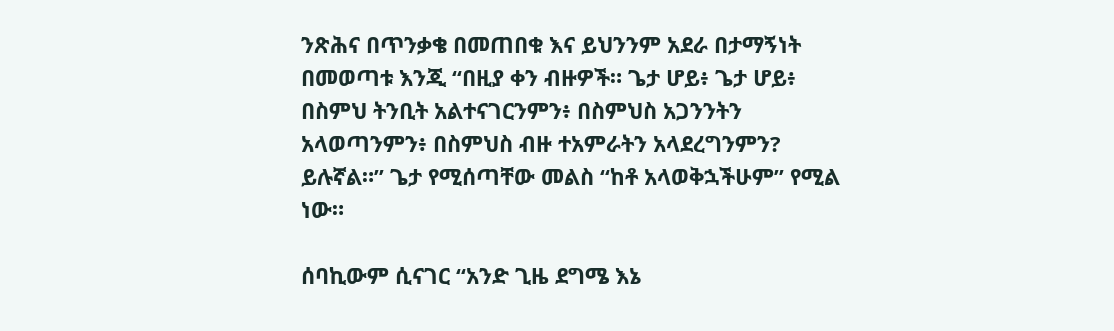ንጽሕና በጥንቃቄ በመጠበቁ እና ይህንንም አደራ በታማኝነት በመወጣቱ እንጂ “በዚያ ቀን ብዙዎች። ጌታ ሆይ፥ ጌታ ሆይ፥ በስምህ ትንቢት አልተናገርንምን፥ በስምህስ አጋንንትን አላወጣንምን፥ በስምህስ ብዙ ተአምራትን አላደረግንምን? ይሉኛል።” ጌታ የሚሰጣቸው መልስ “ከቶ አላወቅኋችሁም” የሚል ነው።

ሰባኪውም ሲናገር “አንድ ጊዜ ደግሜ እኔ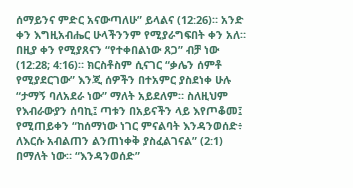ሰማይንና ምድር አናውጣለሁ” ይላልና (12:26)። አንድ ቀን እግዚአብሔር ሁላችንንም የሚያራግፍበት ቀን አለ። በዚያ ቀን የሚያጸናን “የተቀበልነው ጸጋ” ብቻ ነው (12:28; 4:16)። ክርስቶስም ሲናገር “ቃሌን ሰምቶ የሚያደርገው” እንጂ ሰዎችን በተአምር ያስደነቀ ሁሉ “ታማኝ ባለአደራ ነው” ማለት አይደለም። ስለዚህም የእብራውያን ሰባኪ፤ ጣቱን በአይናችን ላይ እየጦቆመ፤ የሚጠይቀን “ከሰማነው ነገር ምናልባት እንዳንወሰድ፥ ለእርሱ አብልጠን ልንጠነቀቅ ያስፈልገናል” (2:1) በማለት ነው። “እንዳንወሰድ”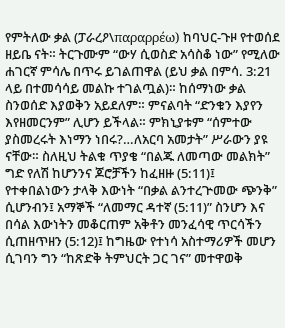የምትለው ቃል (ፓራረዖ\παραρρέω) ከባህር-ጉዞ የተወሰደ ዘይቤ ናት። ትርጉሙም “ውሃ ሲወስድ አሳስቆ ነው” የሚለው ሐገርኛ ምሳሌ በጥሩ ይገልጠዋል (ይህ ቃል በምሳ. 3:21 ላይ በተመሳሳይ መልኩ ተገልጧል)። ከሰማነው ቃል ስንወሰድ እያወቅን አይደለም። ምናልባት “ድንቁን እያየን እየዘመርንም” ሊሆን ይችላል። ምክኒያቱም “ሰምተው ያስመረሩት እነማን ነበሩ?…ለአርባ አመታት” ሥራውን ያዩ ናቸው። ስለዚህ ትልቁ ጥያቄ “በልጁ ለመጣው መልክት” ግድ የለሽ ከሆንንና ጆሮቻችን ከፈዘዙ (5:11)፤ የተቀበልነውን ታላቅ እውነት “በቃል ልንተረጕመው ጭንቅ” ሲሆንብን፤ አማኞች “ለመማር ዳተኛ (5:11)” ስንሆን እና በሳል እውነትን መቆርጠም አቅቶን መንፈሳዊ ጥርሳችን ሲጠዘጥዘን (5:12)፤ ከግዜው የተነሳ አስተማሪዎች መሆን ሲገባን ግን “ከጽድቅ ትምህርት ጋር ገና” መተዋወቅ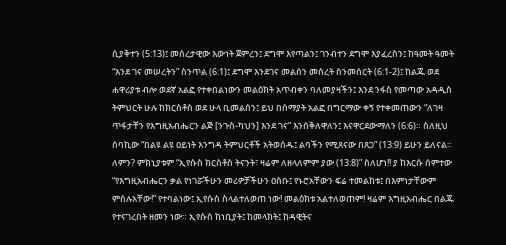ሲያቅተን (5:13)፤ መሰረታዊው እውነት ጀምረን፤ ደግሞ እየጣልን፤ ገንብተን ደግሞ እያፈረስን፤ ከዓመት ዓመት “እንደ ገና መሠረትን” ስንጥል (6:1)፤ ደግሞ እንደገና መልሰን መሰረት ስንመሰርት (6:1-2)፤ ከልጁ ወደ ሐዋሪያቱ ብሎ ወደኛ አልፎ የተቀበልነውን መልዕክት አጥብቀን ባለመያዛችን፤ እንደ ንፋስ የመጣው አዳዲስ ትምህርት ሁሉ ከክርስቶስ ወደ ሁላ ቢመልሰን፤ ይህ በሰማያት አልፎ በግርማው ቀኝ የተቀመጠውን “ለገዛ ጥፋታቸን የእግዚአብሔርን ልጅ [ንጉስ-ካህን] እንደ ገና” እንሰቅለዋለን፤ እናዋርደውማለን (6:6)። ስለዚህ ሰባኪው “በልዩ ልዩ ዐይነት እንግዳ ትምህርቶች አትወሰዱ፤ ልባችን የሚጸናው በጸጋ” (13:9) ይሁን ይለናል። ለምን? ምክኒያቱም “ኢየሱስ ክርስቶስ ትናንት፣ ዛሬም ለዘላለምም ያው (13:8)” ስለሆነ!! ያ ከእርሱ ሰምተው “የእግዚአብሔርን ቃል የነገሯችሁን መሪዎቻችሁን ዐስቡ፤ የኑሮአቸውን ፍሬ ተመልከቱ፤ በእምነታቸውም ምሰሉአቸው!” የተባልነው፤ ኢየሱስ ስላልተለወጠ ነው! መልዕክቱ አልተለወጠም! ዛሬም እግዚአብሔር በልጁ የተናገረበት ዘመን ነው። ኢየሱስ ከነቢያት፤ ከመላክት፤ ከዳዊትና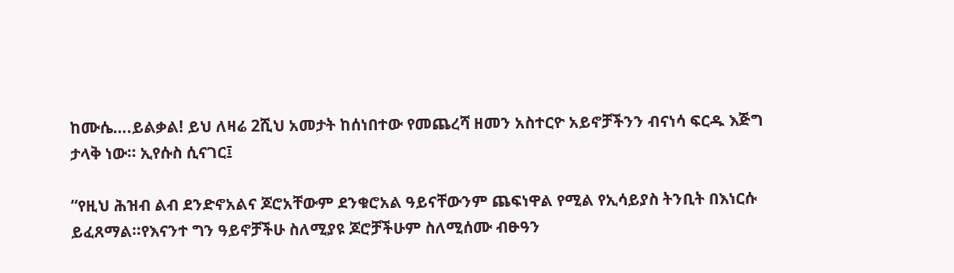ከሙሴ….ይልቃል! ይህ ለዛሬ 2ሺህ አመታት ከሰነበተው የመጨረሻ ዘመን አስተርዮ አይኖቻችንን ብናነሳ ፍርዱ እጅግ ታላቅ ነው። ኢየሱስ ሲናገር፤

“የዚህ ሕዝብ ልብ ደንድኖአልና ጆሮአቸውም ደንቁሮአል ዓይናቸውንም ጨፍነዋል የሚል የኢሳይያስ ትንቢት በእነርሱ ይፈጸማል።የእናንተ ግን ዓይኖቻችሁ ስለሚያዩ ጆሮቻችሁም ስለሚሰሙ ብፁዓን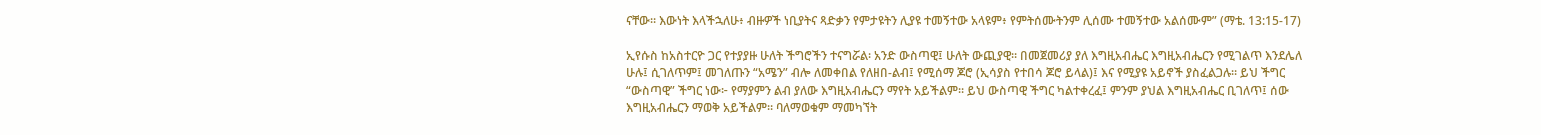ናቸው። እውነት እላችኋለሁ፥ ብዙዎች ነቢያትና ጻድቃን የምታዩትን ሊያዩ ተመኝተው አላዩም፥ የምትሰሙትንም ሊሰሙ ተመኝተው አልሰሙም” (ማቴ. 13:15-17)

ኢየሱስ ከአስተርዮ ጋር የተያያዙ ሁለት ችግሮችን ተናግሯል፡ አንድ ውስጣዊ፤ ሁለት ውጪያዊ። በመጀመሪያ ያለ እግዚአብሔር እግዚአብሔርን የሚገልጥ እንደሌለ ሁሉ፤ ሲገለጥም፤ መገለጡን “አሜን” ብሎ ለመቀበል የለዘበ-ልብ፤ የሚሰማ ጆሮ (ኢሳያስ የተበሳ ጆሮ ይላል)፤ እና የሚያዩ አይኖች ያስፈልጋሉ። ይህ ችግር “ውስጣዊ” ችግር ነው፦ የማያምን ልብ ያለው እግዚአብሔርን ማየት አይችልም። ይህ ውስጣዊ ችግር ካልተቀረፈ፤ ምንም ያህል እግዚአብሔር ቢገለጥ፤ ሰው እግዚአብሔርን ማወቅ አይችልም። ባለማወቁም ማመካኘት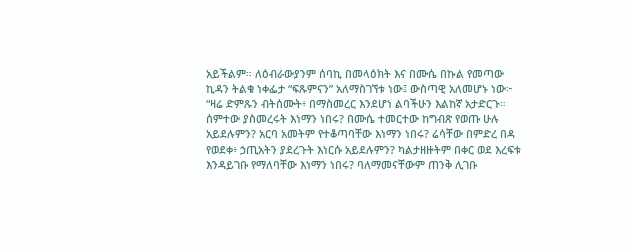አይችልም። ለዕብራውያንም ሰባኪ በመላዕክት እና በሙሴ በኩል የመጣው ኪዳን ትልቁ ነቀፌታ “ፍጹምናን” አለማስገኘቱ ነው፤ ውስጣዊ አለመሆኑ ነው፦
“ዛሬ ድምጹን ብትሰሙት፥ በማስመረር እንደሆነ ልባችሁን እልከኛ አታድርጉ። ሰምተው ያስመረሩት እነማን ነበሩ? በሙሴ ተመርተው ከግብጽ የወጡ ሁሉ አይደሉምን? አርባ አመትም የተቆጣባቸው እነማን ነበሩ? ሬሳቸው በምድረ በዳ የወደቀ፥ ኃጢአትን ያደረጉት እነርሱ አይደሉምን? ካልታዘዙትም በቀር ወደ እረፍቱ እንዳይገቡ የማለባቸው እነማን ነበሩ? ባለማመናቸውም ጠንቅ ሊገቡ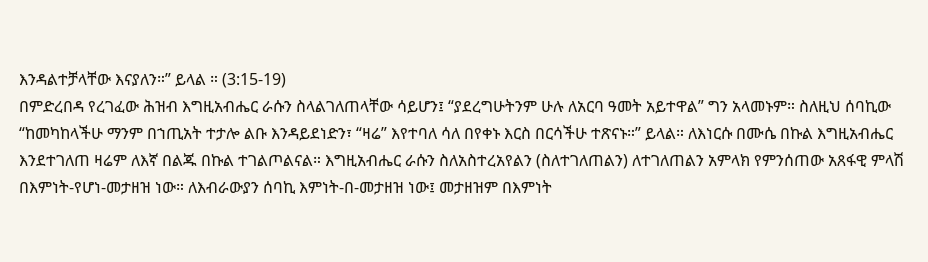እንዳልተቻላቸው እናያለን።” ይላል ። (3:15-19)
በምድረበዳ የረገፈው ሕዝብ እግዚአብሔር ራሱን ስላልገለጠላቸው ሳይሆን፤ “ያደረግሁትንም ሁሉ ለአርባ ዓመት አይተዋል” ግን አላመኑም። ስለዚህ ሰባኪው
“ከመካከላችሁ ማንም በኀጢአት ተታሎ ልቡ እንዳይደነድን፣ “ዛሬ” እየተባለ ሳለ በየቀኑ እርስ በርሳችሁ ተጽናኑ።” ይላል። ለእነርሱ በሙሴ በኩል እግዚአብሔር እንደተገለጠ ዛሬም ለእኛ በልጁ በኩል ተገልጦልናል። እግዚአብሔር ራሱን ስለአስተረአየልን (ስለተገለጠልን) ለተገለጠልን አምላክ የምንሰጠው አጸፋዊ ምላሽ በእምነት-የሆነ-መታዘዝ ነው። ለእብራውያን ሰባኪ እምነት-በ-መታዘዝ ነው፤ መታዘዝም በእምነት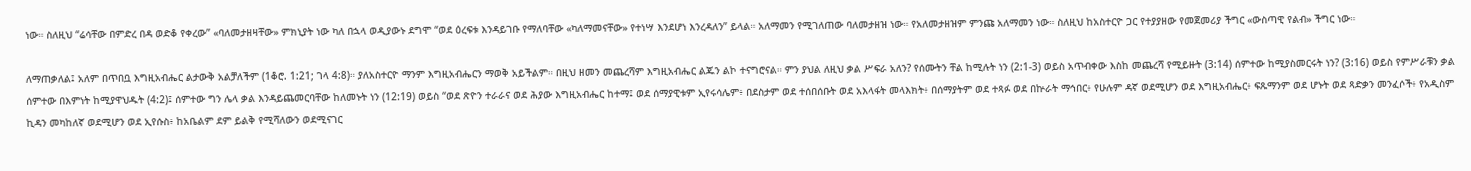ነው። ስለዚህ “ሬሳቸው በምድረ በዳ ወድቆ የቀረው” «ባለመታዘዛቸው» ምክኒያት ነው ካለ በኋላ ወዲያውኑ ደግሞ “ወደ ዕረፍቱ እንዳይገቡ የማለባቸው «ካለማመናቸው» የተነሣ እንደሆነ እንረዳለን” ይላል። አለማመን የሚገለጠው ባለመታዘዝ ነው። የአለመታዘዝም ምንጩ አለማመን ነው። ስለዚህ ከአስተርዮ ጋር የተያያዘው የመጀመሪያ ችግር «ውስጣዊ የልብ» ችግር ነው።

ለማጠቃለል፤ አለም በጥበቧ እግዚአብሔር ልታውቅ አልቻለችም (1ቆሮ. 1:21; ገላ 4:8)። ያለአስተርዮ ማንም እግዚአብሔርን ማወቅ አይችልም። በዚህ ዘመን መጨረሻም እግዚአብሔር ልጁን ልኮ ተናግሮናል። ምን ያህል ለዚህ ቃል ሥፍራ አለን? የሰሙትን ቸል ከሚሉት ነን (2:1-3) ወይስ አጥብቀው እስከ መጨረሻ የሚይዙት (3:14) ሰምተው ከሚያስመርሩት ነን? (3:16) ወይስ የምሥራቹን ቃል ሰምተው በእምነት ከሚያዋህዱት (4:2)፤ ሰምተው ግን ሌላ ቃል እንዳይጨመርባቸው ከለመኑት ነን (12:19) ወይስ “ወደ ጽዮን ተራራና ወደ ሕያው እግዚአብሔር ከተማ፤ ወደ ሰማያዊቱም ኢየሩሳሌም፥ በደስታም ወደ ተሰበሰቡት ወደ አእላፋት መላእክት፥ በሰማያትም ወደ ተጻፉ ወደ በኵራት ማኅበር፥ የሁሉም ዳኛ ወደሚሆን ወደ እግዚአብሔር፥ ፍጹማንም ወደ ሆኑት ወደ ጻድቃን መንፈሶች፥ የአዲስም ኪዳን መካከለኛ ወደሚሆን ወደ ኢየሱስ፥ ከአቤልም ደም ይልቅ የሚሻለውን ወደሚናገር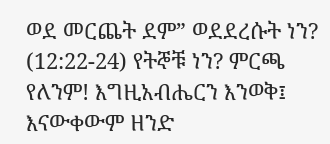ወደ መርጨት ደም” ወደደረሱት ነን? (12:22-24) የትኞቹ ነን? ምርጫ የለንም! እግዚአብሔርን እንወቅ፤ እናውቀውም ዘንድ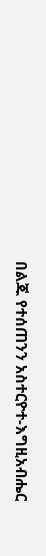በልጁ የተሰጠንን አስተርዮተ-እግዚአብሔር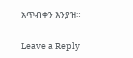አጥብቀን እንያዝ።

Leave a Reply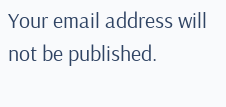Your email address will not be published.